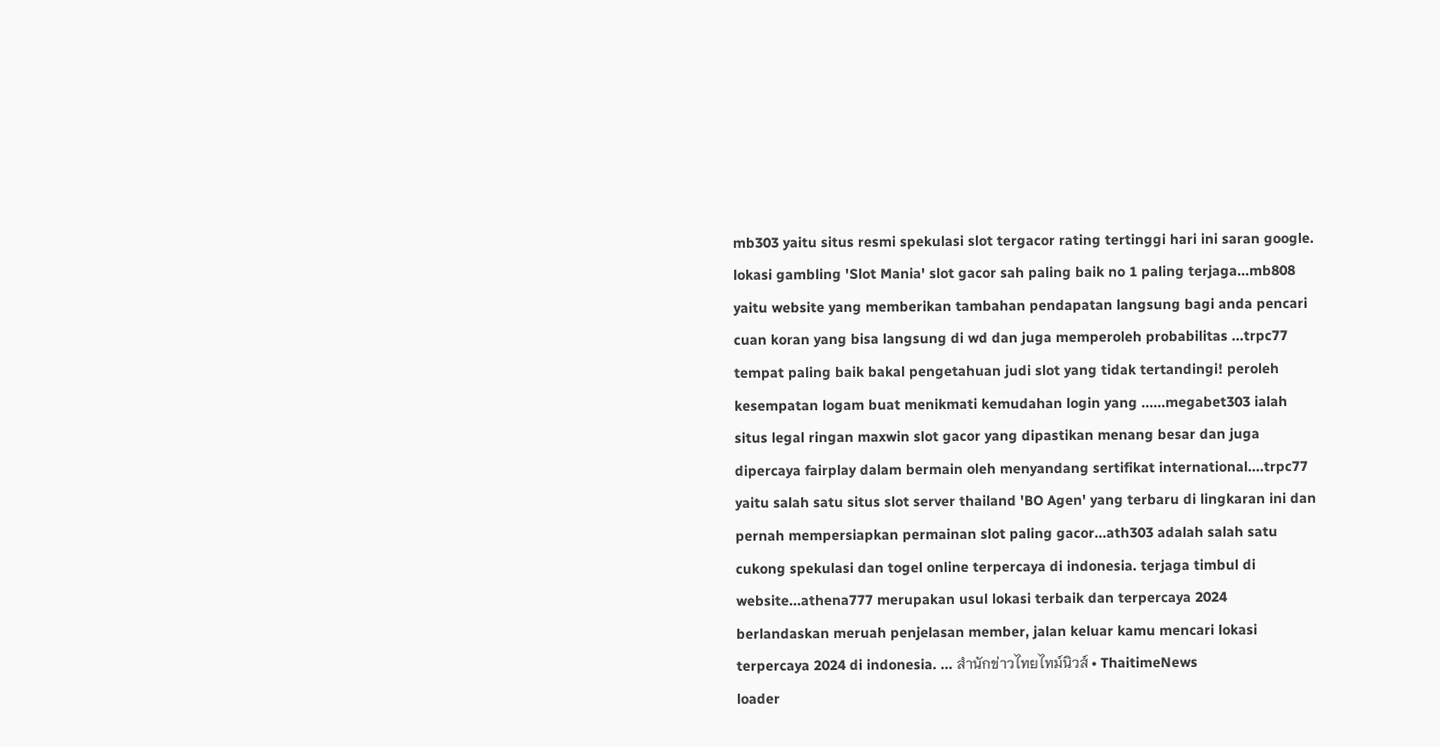mb303 yaitu situs resmi spekulasi slot tergacor rating tertinggi hari ini saran google. lokasi gambling 'Slot Mania' slot gacor sah paling baik no 1 paling terjaga...mb808 yaitu website yang memberikan tambahan pendapatan langsung bagi anda pencari cuan koran yang bisa langsung di wd dan juga memperoleh probabilitas ...trpc77 tempat paling baik bakal pengetahuan judi slot yang tidak tertandingi! peroleh kesempatan logam buat menikmati kemudahan login yang ......megabet303 ialah situs legal ringan maxwin slot gacor yang dipastikan menang besar dan juga dipercaya fairplay dalam bermain oleh menyandang sertifikat international....trpc77 yaitu salah satu situs slot server thailand 'BO Agen' yang terbaru di lingkaran ini dan pernah mempersiapkan permainan slot paling gacor...ath303 adalah salah satu cukong spekulasi dan togel online terpercaya di indonesia. terjaga timbul di website...athena777 merupakan usul lokasi terbaik dan terpercaya 2024 berlandaskan meruah penjelasan member, jalan keluar kamu mencari lokasi terpercaya 2024 di indonesia. ... สำนักข่าวไทยไทม์นิวส์ • ThaitimeNews
loader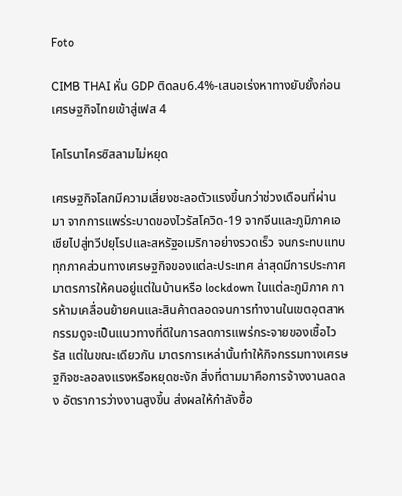Foto

CIMB THAI หั่น GDP ติดลบ6.4%-เสนอเร่งหาทางยับยั้งก่อนเศรษฐกิจไทยเข้าสู่เฟส 4

โคโรนาไครซิสลามไม่หยุด

เศรษฐกิจโลกมีความเสี่ยงชะลอตัวแรงขึ้นกว่าช่วงเดือนที่ผ่านมา จากการแพร่ระบาดของไวรัสโควิด-19 จากจีนและภูมิภาคเอเชียไปสู่ทวีปยุโรปและสหรัฐอเมริกาอย่างรวดเร็ว จนกระทบแทบทุกภาคส่วนทางเศรษฐกิจของแต่ละประเทศ ล่าสุดมีการประกาศมาตรการให้คนอยู่แต่ในบ้านหรือ lockdown ในแต่ละภูมิภาค การห้ามเคลื่อนย้ายคนและสินค้าตลอดจนการทำงานในเขตอุตสาหกรรมดูจะเป็นแนวทางที่ดีในการลดการแพร่กระจายของเชื้อไวรัส แต่ในขณะเดียวกัน มาตรการเหล่านั้นทำให้กิจกรรมทางเศรษฐกิจชะลอลงแรงหรือหยุดชะงัก สิ่งที่ตามมาคือการจ้างงานลดลง อัตราการว่างงานสูงขึ้น ส่งผลให้กำลังซื้อ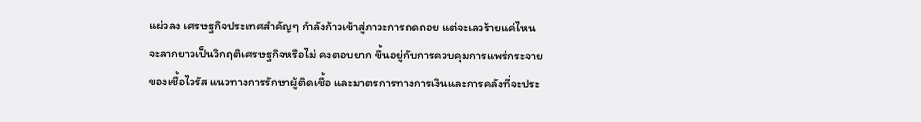แผ่วลง เศรษฐกิจประเทศสำคัญๆ กำลังก้าวเข้าสู่ภาวะการถดถอย แต่จะเลวร้ายแค่ไหน จะลากยาวเป็นวิกฤติเศรษฐกิจหรือไม่ คงตอบยาก ขึ้นอยู่กับการควบคุมการแพร่กระจายของเชื้อไวรัส แนวทางการรักษาผู้ติดเชื้อ และมาตรการทางการเงินและการคลังที่จะประ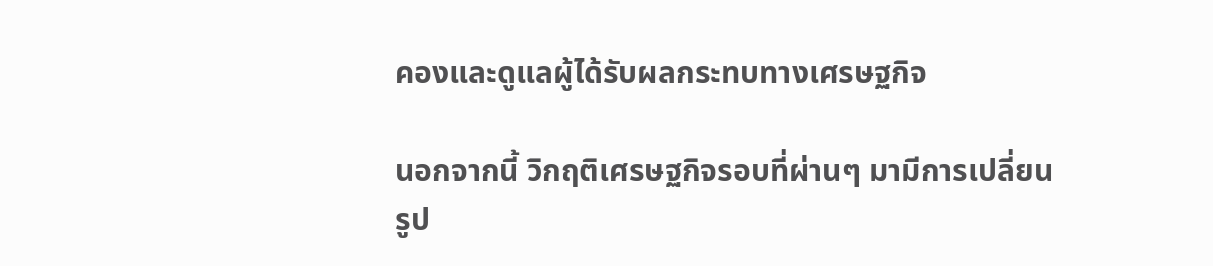คองและดูแลผู้ได้รับผลกระทบทางเศรษฐกิจ

นอกจากนี้ วิกฤติเศรษฐกิจรอบที่ผ่านๆ มามีการเปลี่ยนรูป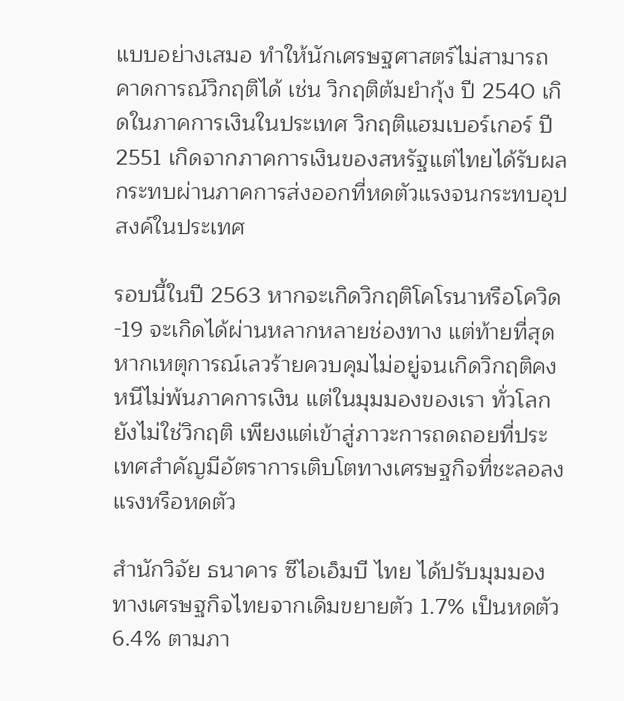แบบอย่างเสมอ ทำให้นักเศรษฐศาสตร์ไม่สามารถคาดการณ์วิกฤติได้ เช่น วิกฤติต้มยำกุ้ง ปี 2540 เกิดในภาคการเงินในประเทศ วิกฤติแฮมเบอร์เกอร์ ปี 2551 เกิดจากภาคการเงินของสหรัฐแต่ไทยได้รับผลกระทบผ่านภาคการส่งออกที่หดตัวแรงจนกระทบอุปสงค์ในประเทศ

รอบนี้ในปี 2563 หากจะเกิดวิกฤติโคโรนาหรือโควิด-19 จะเกิดได้ผ่านหลากหลายช่องทาง แต่ท้ายที่สุดหากเหตุการณ์เลวร้ายควบคุมไม่อยู่จนเกิดวิกฤติคงหนีไม่พ้นภาคการเงิน แต่ในมุมมองของเรา ทั่วโลกยังไม่ใช่วิกฤติ เพียงแต่เข้าสู่ภาวะการถดถอยที่ประเทศสำคัญมีอัตราการเติบโตทางเศรษฐกิจที่ชะลอลงแรงหรือหดตัว

สำนักวิจัย ธนาคาร ซีไอเอ็มบี ไทย ได้ปรับมุมมองทางเศรษฐกิจไทยจากเดิมขยายตัว 1.7% เป็นหดตัว 6.4% ตามภา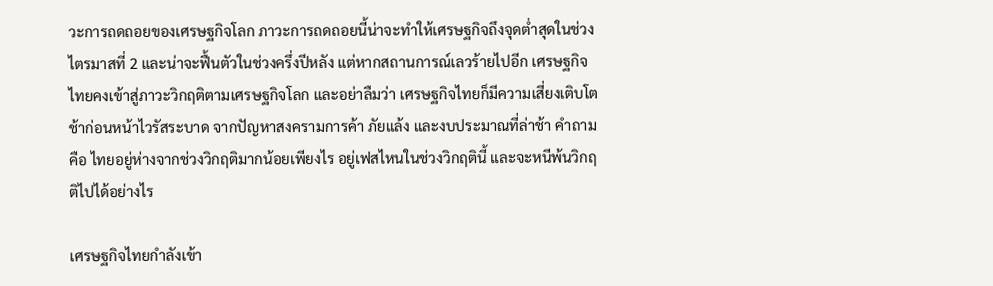วะการถดถอยของเศรษฐกิจโลก ภาวะการถดถอยนี้น่าจะทำให้เศรษฐกิจถึงจุดต่ำสุดในช่วงไตรมาสที่ 2 และน่าจะฟื้นตัวในช่วงครึ่งปีหลัง แต่หากสถานการณ์เลวร้ายไปอีก เศรษฐกิจไทยคงเข้าสู่ภาวะวิกฤติตามเศรษฐกิจโลก และอย่าลืมว่า เศรษฐกิจไทยก็มีความเสี่ยงเติบโตช้าก่อนหน้าไวรัสระบาด จากปัญหาสงครามการค้า ภัยแล้ง และงบประมาณที่ล่าช้า คำถามคือ ไทยอยู่ห่างจากช่วงวิกฤติมากน้อยเพียงไร อยู่เฟสไหนในช่วงวิกฤตินี้ และจะหนีพ้นวิกฤติไปได้อย่างไร

เศรษฐกิจไทยกำลังเข้า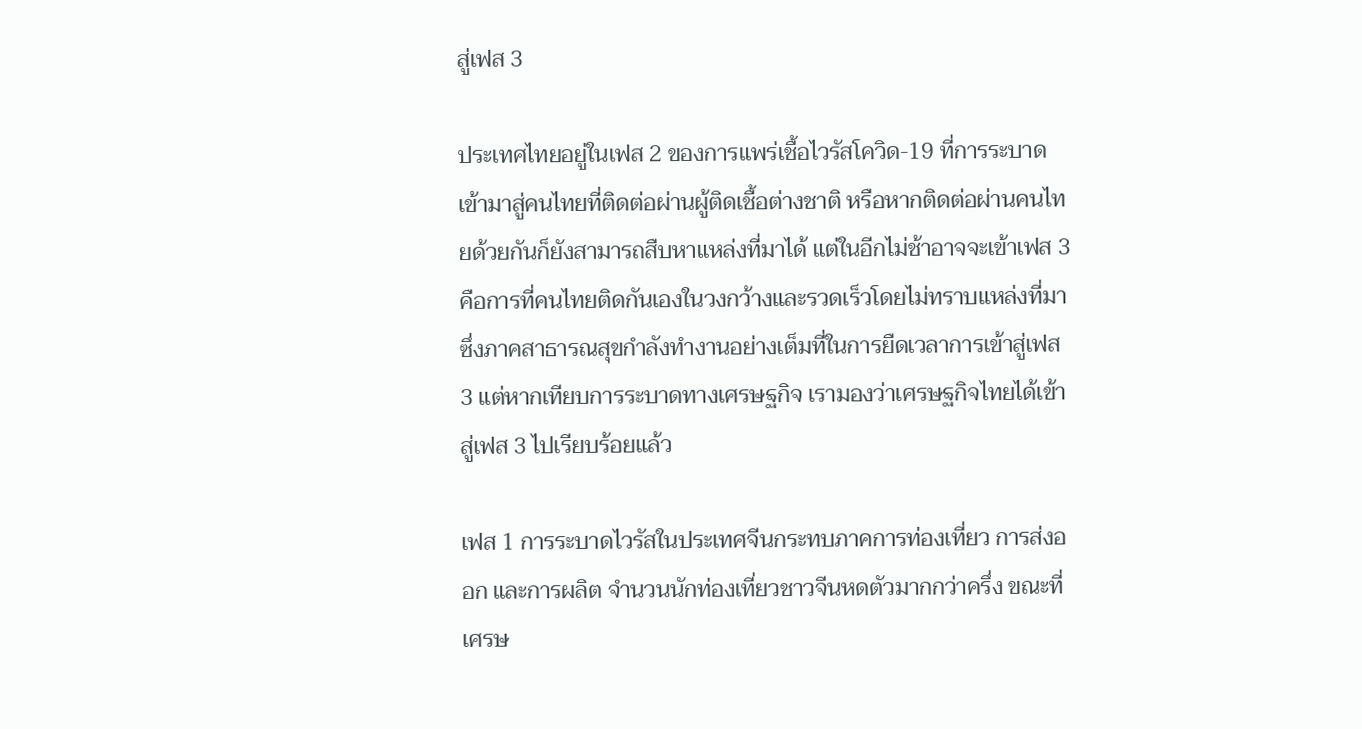สู่เฟส 3

ประเทศไทยอยู่ในเฟส 2 ของการแพร่เชื้อไวรัสโควิด-19 ที่การระบาดเข้ามาสู่คนไทยที่ติดต่อผ่านผู้ติดเชื้อต่างชาติ หรือหากติดต่อผ่านคนไทยด้วยกันก็ยังสามารถสืบหาแหล่งที่มาได้ แต่ในอีกไม่ช้าอาจจะเข้าเฟส 3 คือการที่คนไทยติดกันเองในวงกว้างและรวดเร็วโดยไม่ทราบแหล่งที่มา ซึ่งภาคสาธารณสุขกำลังทำงานอย่างเต็มที่ในการยืดเวลาการเข้าสู่เฟส 3 แต่หากเทียบการระบาดทางเศรษฐกิจ เรามองว่าเศรษฐกิจไทยได้เข้าสู่เฟส 3 ไปเรียบร้อยแล้ว

เฟส 1 การระบาดไวรัสในประเทศจีนกระทบภาคการท่องเที่ยว การส่งออก และการผลิต จำนวนนักท่องเที่ยวชาวจีนหดตัวมากกว่าครึ่ง ขณะที่เศรษ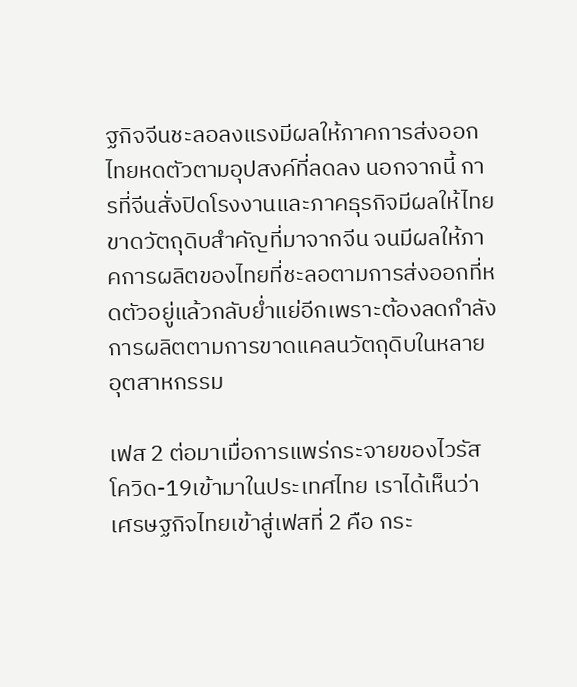ฐกิจจีนชะลอลงแรงมีผลให้ภาคการส่งออกไทยหดตัวตามอุปสงค์ที่ลดลง นอกจากนี้ การที่จีนสั่งปิดโรงงานและภาคธุรกิจมีผลให้ไทยขาดวัตถุดิบสำคัญที่มาจากจีน จนมีผลให้ภาคการผลิตของไทยที่ชะลอตามการส่งออกที่หดตัวอยู่แล้วกลับย่ำแย่อีกเพราะต้องลดกำลังการผลิตตามการขาดแคลนวัตถุดิบในหลายอุตสาหกรรม

เฟส 2 ต่อมาเมื่อการแพร่กระจายของไวรัสโควิด-19เข้ามาในประเทศไทย เราได้เห็นว่าเศรษฐกิจไทยเข้าสู่เฟสที่ 2 คือ กระ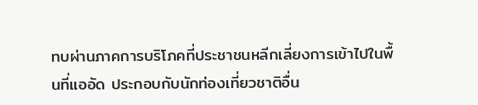ทบผ่านภาคการบริโภคที่ประชาชนหลีกเลี่ยงการเข้าไปในพื้นที่แออัด ประกอบกับนักท่องเที่ยวชาติอื่น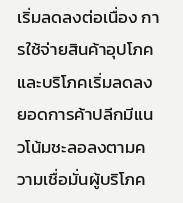เริ่มลดลงต่อเนื่อง การใช้จ่ายสินค้าอุปโภคและบริโภคเริ่มลดลง ยอดการค้าปลีกมีแนวโน้มชะลอลงตามความเชื่อมั่นผู้บริโภค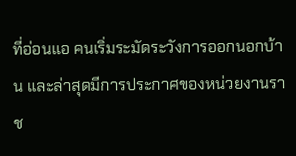ที่อ่อนแอ คนเริ่มระมัดระวังการออกนอกบ้าน และล่าสุดมีการประกาศของหน่วยงานราช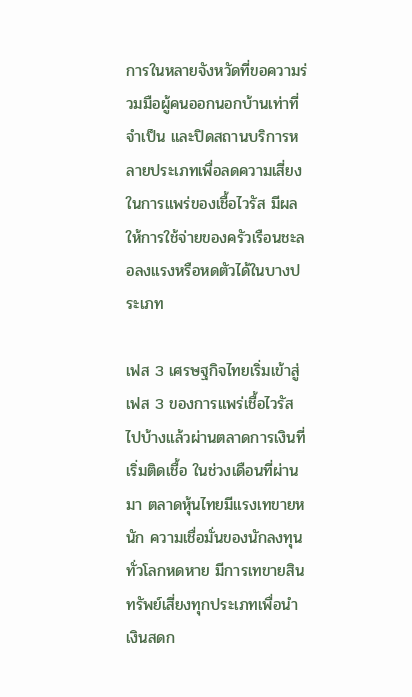การในหลายจังหวัดที่ขอความร่วมมือผู้คนออกนอกบ้านเท่าที่จำเป็น และปิดสถานบริการหลายประเภทเพื่อลดความเสี่ยงในการแพร่ของเชื้อไวรัส มีผลให้การใช้จ่ายของครัวเรือนชะลอลงแรงหรือหดตัวได้ในบางประเภท

เฟส 3 เศรษฐกิจไทยเริ่มเข้าสู่เฟส 3 ของการแพร่เชื้อไวรัสไปบ้างแล้วผ่านตลาดการเงินที่เริ่มติดเชื้อ ในช่วงเดือนที่ผ่านมา ตลาดหุ้นไทยมีแรงเทขายหนัก ความเชื่อมั่นของนักลงทุนทั่วโลกหดหาย มีการเทขายสินทรัพย์เสี่ยงทุกประเภทเพื่อนำเงินสดก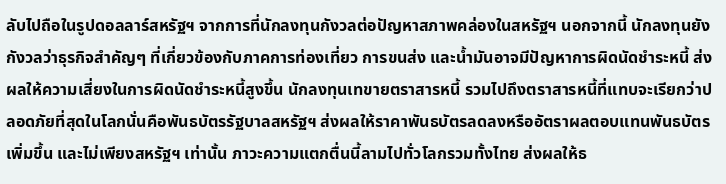ลับไปถือในรูปดอลลาร์สหรัฐฯ จากการที่นักลงทุนกังวลต่อปัญหาสภาพคล่องในสหรัฐฯ นอกจากนี้ นักลงทุนยังกังวลว่าธุรกิจสำคัญๆ ที่เกี่ยวข้องกับภาคการท่องเที่ยว การขนส่ง และน้ำมันอาจมีปัญหาการผิดนัดชำระหนี้ ส่งผลให้ความเสี่ยงในการผิดนัดชำระหนี้สูงขึ้น นักลงทุนเทขายตราสารหนี้ รวมไปถึงตราสารหนี้ที่แทบจะเรียกว่าปลอดภัยที่สุดในโลกนั่นคือพันธบัตรรัฐบาลสหรัฐฯ ส่งผลให้ราคาพันธบัตรลดลงหรืออัตราผลตอบแทนพันธบัตรเพิ่มขึ้น และไม่เพียงสหรัฐฯ เท่านั้น ภาวะความแตกตื่นนี้ลามไปทั่วโลกรวมทั้งไทย ส่งผลให้ธ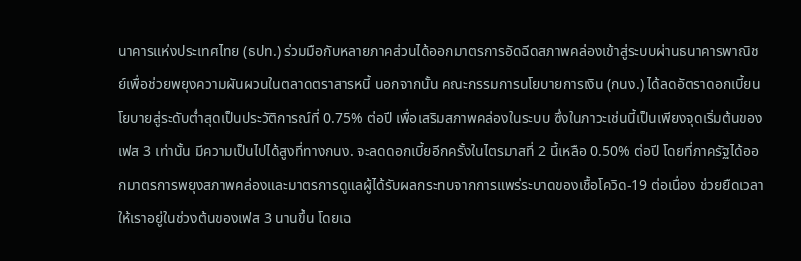นาคารแห่งประเทศไทย (ธปท.) ร่วมมือกับหลายภาคส่วนได้ออกมาตรการอัดฉีดสภาพคล่องเข้าสู่ระบบผ่านธนาคารพาณิชย์เพื่อช่วยพยุงความผันผวนในตลาดตราสารหนี้ นอกจากนั้น คณะกรรมการนโยบายการเงิน (กนง.) ได้ลดอัตราดอกเบี้ยนโยบายสู่ระดับต่ำสุดเป็นประวัติการณ์ที่ 0.75% ต่อปี เพื่อเสริมสภาพคล่องในระบบ ซึ่งในภาวะเช่นนี้เป็นเพียงจุดเริ่มต้นของเฟส 3 เท่านั้น มีความเป็นไปได้สูงที่ทางกนง. จะลดดอกเบี้ยอีกครั้งในไตรมาสที่ 2 นี้เหลือ 0.50% ต่อปี โดยที่ภาครัฐได้ออกมาตรการพยุงสภาพคล่องและมาตรการดูแลผู้ได้รับผลกระทบจากการแพร่ระบาดของเชื้อโควิด-19 ต่อเนื่อง ช่วยยืดเวลาให้เราอยู่ในช่วงต้นของเฟส 3 นานขึ้น โดยเฉ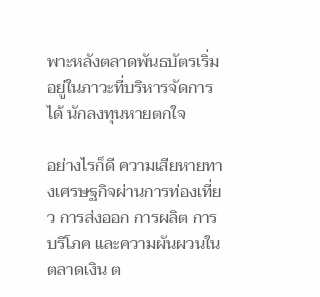พาะหลังตลาดพันธบัตรเริ่มอยู่ในภาวะที่บริหารจัดการได้ นักลงทุนหายตกใจ

อย่างไรก็ดี ความเสียหายทางเศรษฐกิจผ่านการท่องเที่ยว การส่งออก การผลิต การบริโภค และความผันผวนในตลาดเงิน ต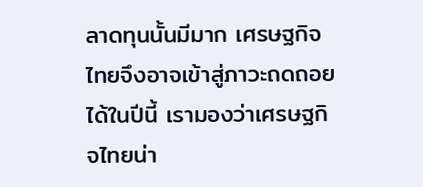ลาดทุนนั้นมีมาก เศรษฐกิจไทยจึงอาจเข้าสู่ภาวะถดถอยได้ในปีนี้ เรามองว่าเศรษฐกิจไทยน่า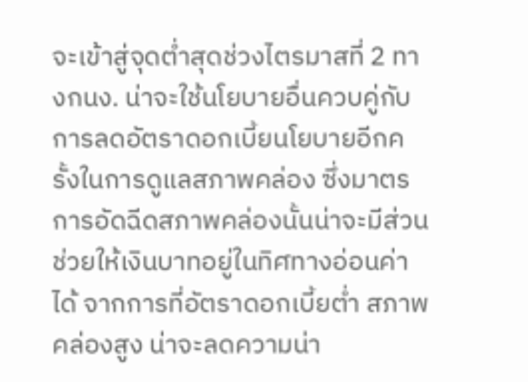จะเข้าสู่จุดต่ำสุดช่วงไตรมาสที่ 2 ทางกนง. น่าจะใช้นโยบายอื่นควบคู่กับการลดอัตราดอกเบี้ยนโยบายอีกครั้งในการดูแลสภาพคล่อง ซึ่งมาตรการอัดฉีดสภาพคล่องนั้นน่าจะมีส่วนช่วยให้เงินบาทอยู่ในทิศทางอ่อนค่าได้ จากการที่อัตราดอกเบี้ยต่ำ สภาพคล่องสูง น่าจะลดความน่า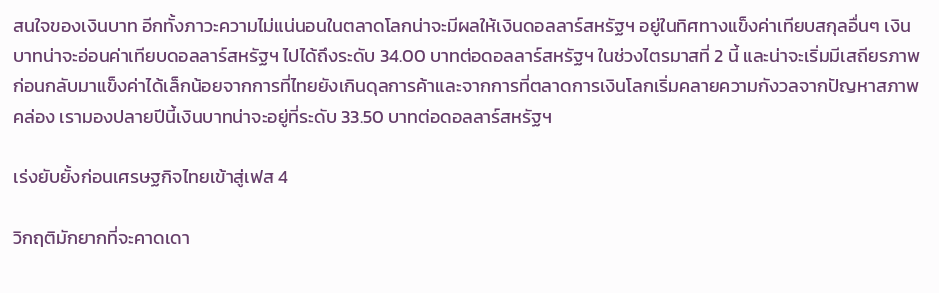สนใจของเงินบาท อีกทั้งภาวะความไม่แน่นอนในตลาดโลกน่าจะมีผลให้เงินดอลลาร์สหรัฐฯ อยู่ในทิศทางแข็งค่าเทียบสกุลอื่นๆ เงินบาทน่าจะอ่อนค่าเทียบดอลลาร์สหรัฐฯ ไปได้ถึงระดับ 34.00 บาทต่อดอลลาร์สหรัฐฯ ในช่วงไตรมาสที่ 2 นี้ และน่าจะเริ่มมีเสถียรภาพก่อนกลับมาแข็งค่าได้เล็กน้อยจากการที่ไทยยังเกินดุลการค้าและจากการที่ตลาดการเงินโลกเริ่มคลายความกังวลจากปัญหาสภาพคล่อง เรามองปลายปีนี้เงินบาทน่าจะอยู่ที่ระดับ 33.50 บาทต่อดอลลาร์สหรัฐฯ

เร่งยับยั้งก่อนเศรษฐกิจไทยเข้าสู่เฟส 4

วิกฤติมักยากที่จะคาดเดา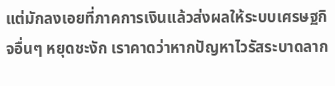แต่มักลงเอยที่ภาคการเงินแล้วส่งผลให้ระบบเศรษฐกิจอื่นๆ หยุดชะงัก เราคาดว่าหากปัญหาไวรัสระบาดลาก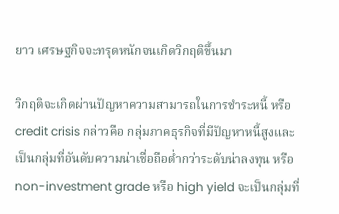ยาว เศรษฐกิจจะทรุดหนักจนเกิดวิกฤติขึ้นมา

วิกฤติจะเกิดผ่านปัญหาความสามารถในการชำระหนี้ หรือ credit crisis กล่าวคือ กลุ่มภาคธุรกิจที่มีปัญหาหนี้สูงและเป็นกลุ่มที่อันดับความน่าเชื่อถือต่ำกว่าระดับน่าลงทุน หรือ non-investment grade หรือ high yield จะเป็นกลุ่มที่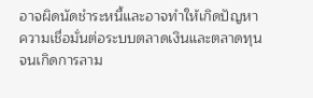อาจผิดนัดชำระหนี้และอาจทำให้เกิดปัญหาความเชื่อมั่นต่อระบบตลาดเงินและตลาดทุน จนเกิดการลาม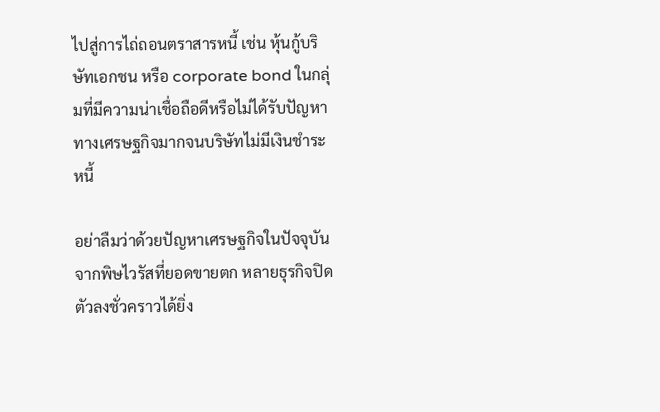ไปสู่การไถ่ถอนตราสารหนี้ เช่น หุ้นกู้บริษัทเอกชน หรือ corporate bond ในกลุ่มที่มีความน่าเชื่อถือดีหรือไม่ได้รับปัญหาทางเศรษฐกิจมากจนบริษัทไม่มีเงินชำระหนี้

อย่าลืมว่าด้วยปัญหาเศรษฐกิจในปัจจุบันจากพิษไวรัสที่ยอดขายตก หลายธุรกิจปิดตัวลงชั่วคราวได้ยิ่ง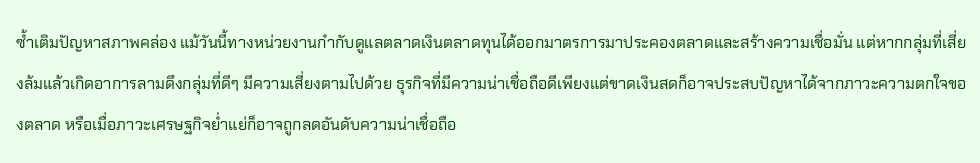ซ้ำเติมปัญหาสภาพคล่อง แม้วันนี้ทางหน่วยงานกำกับดูแลตลาดเงินตลาดทุนได้ออกมาตรการมาประคองตลาดและสร้างความเชื่อมั่น แต่หากกลุ่มที่เสี่ยงล้มแล้วเกิดอาการลามดึงกลุ่มที่ดีๆ มีความเสี่ยงตามไปด้วย ธุรกิจที่มีความน่าเชื่อถือดีเพียงแต่ขาดเงินสดก็อาจประสบปัญหาได้จากภาวะความตกใจของตลาด หรือเมื่อภาวะเศรษฐกิจย่ำแย่ก็อาจถูกลดอันดับความน่าเชื่อถือ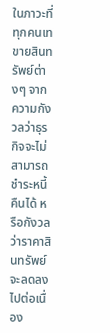ในภาวะที่ทุกคนเทขายสินทรัพย์ต่างๆ จากความกังวลว่าธุรกิจจะไม่สามารถชำระหนี้คืนได้ หรือกังวลว่าราคาสินทรัพย์จะลดลงไปต่อเนื่อง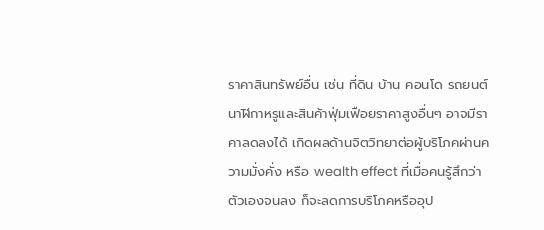ราคาสินทรัพย์อื่น เช่น ที่ดิน บ้าน คอนโด รถยนต์ นาฬิกาหรูและสินค้าฟุ่มเฟือยราคาสูงอื่นๆ อาจมีราคาลดลงได้ เกิดผลด้านจิตวิทยาต่อผู้บริโภคผ่านความมั่งคั่ง หรือ wealth effect ที่เมื่อคนรู้สึกว่าตัวเองจนลง ก็จะลดการบริโภคหรืออุป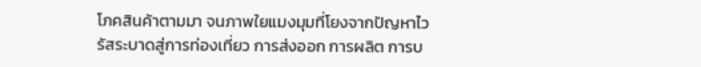โภคสินค้าตามมา จนภาพใยแมงมุมที่โยงจากปัญหาไวรัสระบาดสู่การท่องเที่ยว การส่งออก การผลิต การบ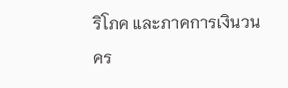ริโภค และภาคการเงินวนคร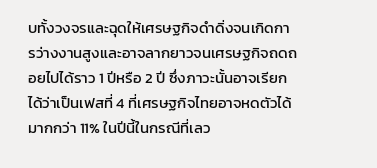บทั้งวงจรและฉุดให้เศรษฐกิจดำดิ่งจนเกิดการว่างงานสูงและอาจลากยาวจนเศรษฐกิจถดถอยไปได้ราว 1 ปีหรือ 2 ปี ซึ่งภาวะนั้นอาจเรียกได้ว่าเป็นเฟสที่ 4 ที่เศรษฐกิจไทยอาจหดตัวได้มากกว่า 11% ในปีนี้ในกรณีที่เลว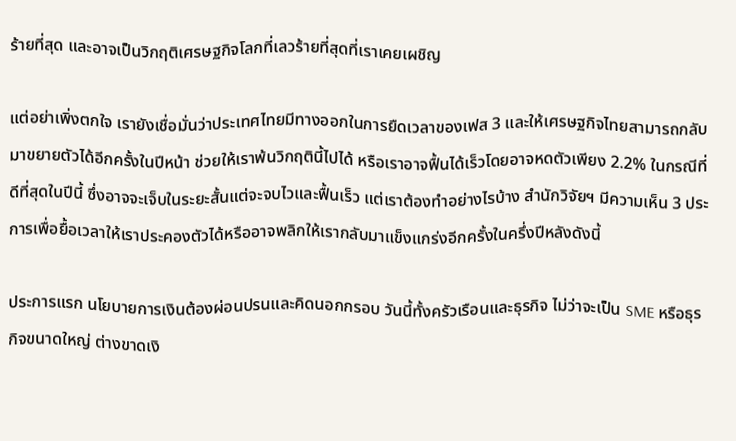ร้ายที่สุด และอาจเป็นวิกฤติเศรษฐกิจโลกที่เลวร้ายที่สุดที่เราเคยเผชิญ

แต่อย่าเพิ่งตกใจ เรายังเชื่อมั่นว่าประเทศไทยมีทางออกในการยืดเวลาของเฟส 3 และให้เศรษฐกิจไทยสามารถกลับมาขยายตัวได้อีกครั้งในปีหน้า ช่วยให้เราพ้นวิกฤตินี้ไปได้ หรือเราอาจฟื้นได้เร็วโดยอาจหดตัวเพียง 2.2% ในกรณีที่ดีที่สุดในปีนี้ ซึ่งอาจจะเจ็บในระยะสั้นแต่จะจบไวและฟื้นเร็ว แต่เราต้องทำอย่างไรบ้าง สำนักวิจัยฯ มีความเห็น 3 ประการเพื่อยื้อเวลาให้เราประคองตัวได้หรืออาจพลิกให้เรากลับมาแข็งแกร่งอีกครั้งในครึ่งปีหลังดังนี้

ประการแรก นโยบายการเงินต้องผ่อนปรนและคิดนอกกรอบ วันนี้ทั้งครัวเรือนและธุรกิจ ไม่ว่าจะเป็น SME หรือธุรกิจขนาดใหญ่ ต่างขาดเงิ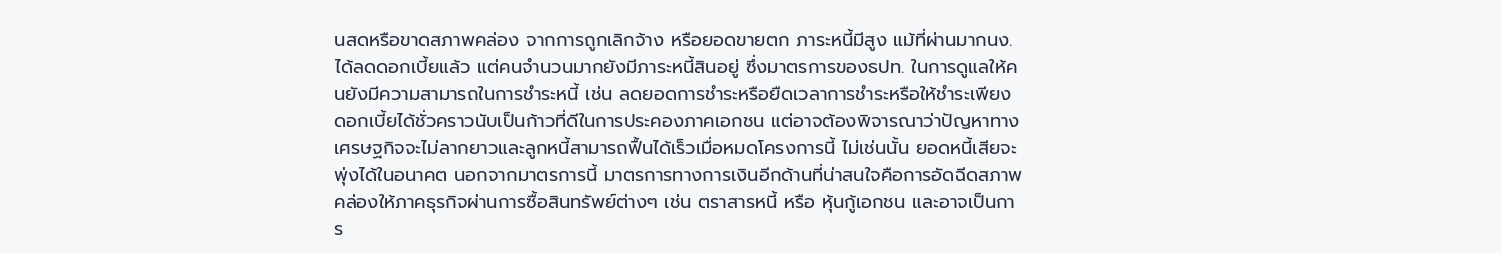นสดหรือขาดสภาพคล่อง จากการถูกเลิกจ้าง หรือยอดขายตก ภาระหนี้มีสูง แม้ที่ผ่านมากนง.ได้ลดดอกเบี้ยแล้ว แต่คนจำนวนมากยังมีภาระหนี้สินอยู่ ซึ่งมาตรการของธปท. ในการดูแลให้คนยังมีความสามารถในการชำระหนี้ เช่น ลดยอดการชำระหรือยืดเวลาการชำระหรือให้ชำระเพียงดอกเบี้ยได้ชั่วคราวนับเป็นก้าวที่ดีในการประคองภาคเอกชน แต่อาจต้องพิจารณาว่าปัญหาทางเศรษฐกิจจะไม่ลากยาวและลูกหนี้สามารถฟื้นได้เร็วเมื่อหมดโครงการนี้ ไม่เช่นนั้น ยอดหนี้เสียจะพุ่งได้ในอนาคต นอกจากมาตรการนี้ มาตรการทางการเงินอีกด้านที่น่าสนใจคือการอัดฉีดสภาพคล่องให้ภาคธุรกิจผ่านการซื้อสินทรัพย์ต่างๆ เช่น ตราสารหนี้ หรือ หุ้นกู้เอกชน และอาจเป็นการ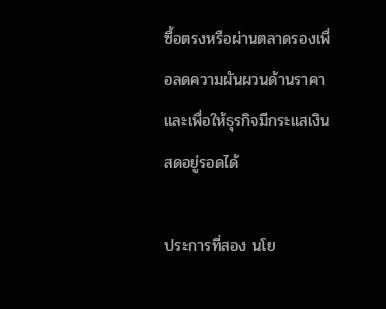ซื้อตรงหรือผ่านตลาดรองเพื่อลดความผันผวนด้านราคาและเพื่อให้ธุรกิจมีกระแสเงินสดอยู่รอดได้

ประการที่สอง นโย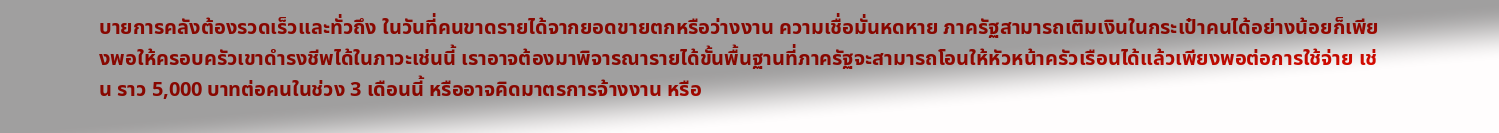บายการคลังต้องรวดเร็วและทั่วถึง ในวันที่คนขาดรายได้จากยอดขายตกหรือว่างงาน ความเชื่อมั่นหดหาย ภาครัฐสามารถเติมเงินในกระเป๋าคนได้อย่างน้อยก็เพียงพอให้ครอบครัวเขาดำรงชีพได้ในภาวะเช่นนี้ เราอาจต้องมาพิจารณารายได้ขั้นพื้นฐานที่ภาครัฐจะสามารถโอนให้หัวหน้าครัวเรือนได้แล้วเพียงพอต่อการใช้จ่าย เช่น ราว 5,000 บาทต่อคนในช่วง 3 เดือนนี้ หรืออาจคิดมาตรการจ้างงาน หรือ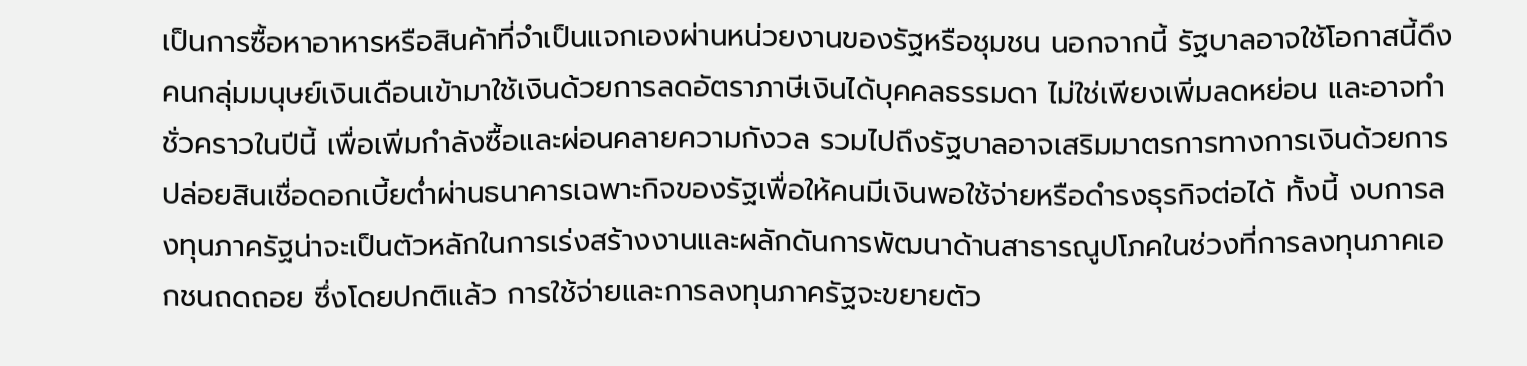เป็นการซื้อหาอาหารหรือสินค้าที่จำเป็นแจกเองผ่านหน่วยงานของรัฐหรือชุมชน นอกจากนี้ รัฐบาลอาจใช้โอกาสนี้ดึงคนกลุ่มมนุษย์เงินเดือนเข้ามาใช้เงินด้วยการลดอัตราภาษีเงินได้บุคคลธรรมดา ไม่ใช่เพียงเพิ่มลดหย่อน และอาจทำชั่วคราวในปีนี้ เพื่อเพิ่มกำลังซื้อและผ่อนคลายความกังวล รวมไปถึงรัฐบาลอาจเสริมมาตรการทางการเงินด้วยการปล่อยสินเชื่อดอกเบี้ยต่ำผ่านธนาคารเฉพาะกิจของรัฐเพื่อให้คนมีเงินพอใช้จ่ายหรือดำรงธุรกิจต่อได้ ทั้งนี้ งบการลงทุนภาครัฐน่าจะเป็นตัวหลักในการเร่งสร้างงานและผลักดันการพัฒนาด้านสาธารณูปโภคในช่วงที่การลงทุนภาคเอกชนถดถอย ซึ่งโดยปกติแล้ว การใช้จ่ายและการลงทุนภาครัฐจะขยายตัว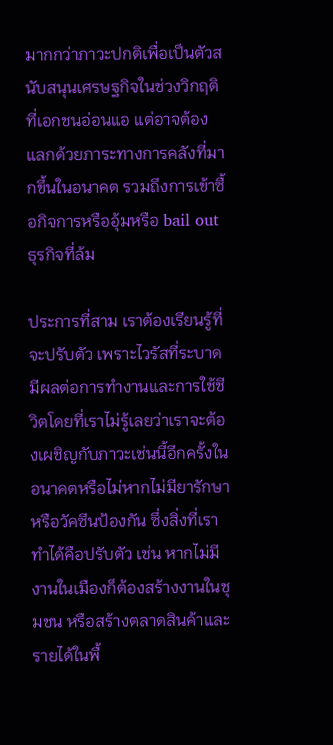มากกว่าภาวะปกติเพื่อเป็นตัวสนับสนุนเศรษฐกิจในช่วงวิกฤติที่เอกชนอ่อนแอ แต่อาจต้องแลกด้วยภาระทางการคลังที่มากขึ้นในอนาคต รวมถึงการเข้าซื้อกิจการหรืออุ้มหรือ bail out ธุรกิจที่ล้ม

ประการที่สาม เราต้องเรียนรู้ที่จะปรับตัว เพราะไวรัสที่ระบาดมีผลต่อการทำงานและการใช้ชีวิตโดยที่เราไม่รู้เลยว่าเราจะต้องเผชิญกับภาวะเช่นนี้อีกครั้งในอนาคตหรือไม่หากไม่มียารักษาหรือวัคซีนป้องกัน ซึ่งสิ่งที่เราทำได้คือปรับตัว เช่น หากไม่มีงานในเมืองก็ต้องสร้างงานในชุมชน หรือสร้างตลาดสินค้าและรายได้ในพื้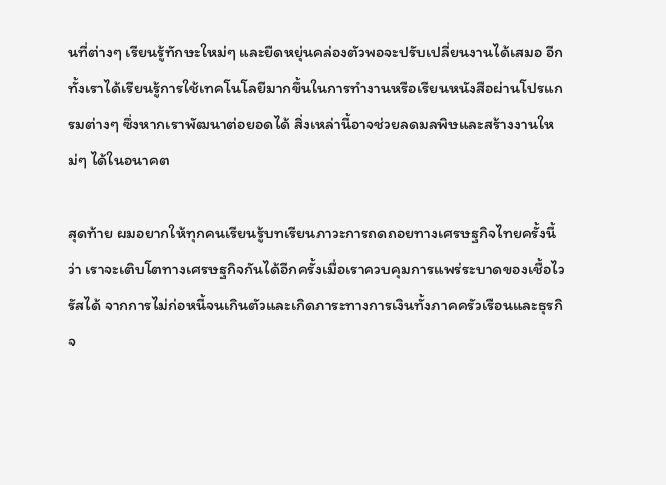นที่ต่างๆ เรียนรู้ทักษะใหม่ๆ และยืดหยุ่นคล่องตัวพอจะปรับเปลี่ยนงานได้เสมอ อีกทั้งเราได้เรียนรู้การใช้เทคโนโลยีมากขึ้นในการทำงานหรือเรียนหนังสือผ่านโปรแกรมต่างๆ ซึ่งหากเราพัฒนาต่อยอดได้ สิ่งเหล่านี้อาจช่วยลดมลพิษและสร้างงานใหม่ๆ ได้ในอนาคต

สุดท้าย ผมอยากให้ทุกคนเรียนรู้บทเรียนภาวะการถดถอยทางเศรษฐกิจไทยครั้งนี้ว่า เราจะเติบโตทางเศรษฐกิจกันได้อีกครั้งเมื่อเราควบคุมการแพร่ระบาดของเชื้อไวรัสได้ จากการไม่ก่อหนี้จนเกินตัวและเกิดภาระทางการเงินทั้งภาคครัวเรือนและธุรกิจ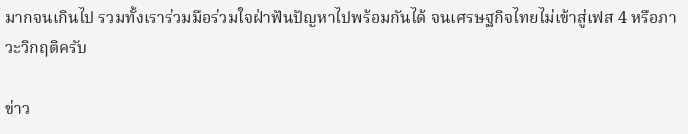มากจนเกินไป รวมทั้งเราร่วมมือร่วมใจฝ่าฟันปัญหาไปพร้อมกันได้ จนเศรษฐกิจไทยไม่เข้าสู่เฟส 4 หรือภาวะวิกฤติครับ

ข่าว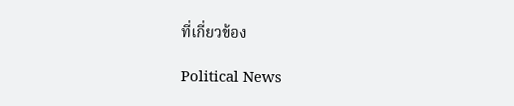ที่เกี่ยวข้อง

Political News